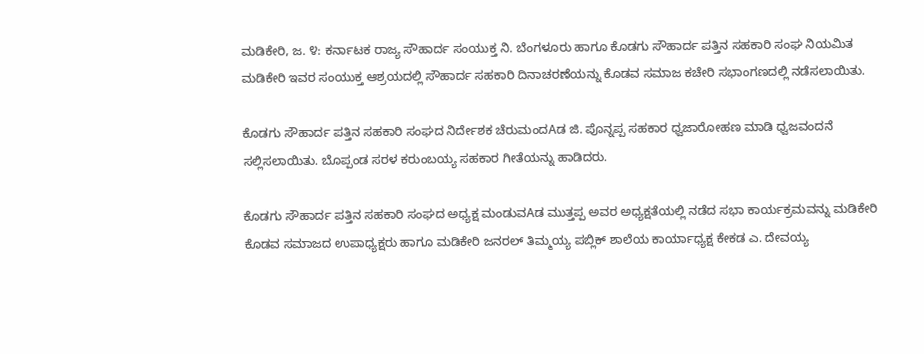ಮಡಿಕೇರಿ, ಜ. ೪: ಕರ್ನಾಟಕ ರಾಜ್ಯ ಸೌಹಾರ್ದ ಸಂಯುಕ್ತ ನಿ. ಬೆಂಗಳೂರು ಹಾಗೂ ಕೊಡಗು ಸೌಹಾರ್ದ ಪತ್ತಿನ ಸಹಕಾರಿ ಸಂಘ ನಿಯಮಿತ ಮಡಿಕೇರಿ ಇವರ ಸಂಯುಕ್ತ ಆಶ್ರಯದಲ್ಲಿ ಸೌಹಾರ್ದ ಸಹಕಾರಿ ದಿನಾಚರಣೆಯನ್ನು ಕೊಡವ ಸಮಾಜ ಕಚೇರಿ ಸಭಾಂಗಣದಲ್ಲಿ ನಡೆಸಲಾಯಿತು.

ಕೊಡಗು ಸೌಹಾರ್ದ ಪತ್ತಿನ ಸಹಕಾರಿ ಸಂಘದ ನಿರ್ದೇಶಕ ಚೆರುಮಂದAಡ ಜಿ. ಪೊನ್ನಪ್ಪ ಸಹಕಾರ ಧ್ವಜಾರೋಹಣ ಮಾಡಿ ಧ್ವಜವಂದನೆ ಸಲ್ಲಿಸಲಾಯಿತು. ಬೊಪ್ಪಂಡ ಸರಳ ಕರುಂಬಯ್ಯ ಸಹಕಾರ ಗೀತೆಯನ್ನು ಹಾಡಿದರು.

ಕೊಡಗು ಸೌಹಾರ್ದ ಪತ್ತಿನ ಸಹಕಾರಿ ಸಂಘದ ಅಧ್ಯಕ್ಷ ಮಂಡುವAಡ ಮುತ್ತಪ್ಪ ಅವರ ಅಧ್ಯಕ್ಷತೆಯಲ್ಲಿ ನಡೆದ ಸಭಾ ಕಾರ್ಯಕ್ರಮವನ್ನು ಮಡಿಕೇರಿ ಕೊಡವ ಸಮಾಜದ ಉಪಾಧ್ಯಕ್ಷರು ಹಾಗೂ ಮಡಿಕೇರಿ ಜನರಲ್ ತಿಮ್ಮಯ್ಯ ಪಬ್ಲಿಕ್ ಶಾಲೆಯ ಕಾರ್ಯಾಧ್ಯಕ್ಷ ಕೇಕಡ ಎ. ದೇವಯ್ಯ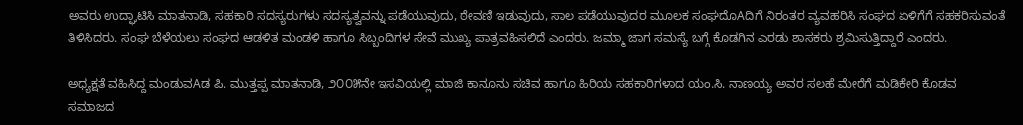ಅವರು ಉದ್ಘಾಟಿಸಿ ಮಾತನಾಡಿ, ಸಹಕಾರಿ ಸದಸ್ಯರುಗಳು ಸದಸ್ಯತ್ವವನ್ನು ಪಡೆಯುವುದು, ಠೇವಣಿ ಇಡುವುದು, ಸಾಲ ಪಡೆಯುವುದರ ಮೂಲಕ ಸಂಘದೊAದಿಗೆ ನಿರಂತರ ವ್ಯವಹರಿಸಿ ಸಂಘದ ಏಳಿಗೆಗೆ ಸಹಕರಿಸುವಂತೆ ತಿಳಿಸಿದರು. ಸಂಘ ಬೆಳೆಯಲು ಸಂಘದ ಆಡಳಿತ ಮಂಡಳಿ ಹಾಗೂ ಸಿಬ್ಬಂದಿಗಳ ಸೇವೆ ಮುಖ್ಯ ಪಾತ್ರವಹಿಸಲಿದೆ ಎಂದರು. ಜಮ್ಮಾ ಜಾಗ ಸಮಸ್ಯೆ ಬಗ್ಗೆ ಕೊಡಗಿನ ಎರಡು ಶಾಸಕರು ಶ್ರಮಿಸುತ್ತಿದ್ದಾರೆ ಎಂದರು.

ಅಧ್ಯಕ್ಷತೆ ವಹಿಸಿದ್ದ ಮಂಡುವAಡ ಪಿ. ಮುತ್ತಪ್ಪ ಮಾತನಾಡಿ, ೨೦೦೫ನೇ ಇಸವಿಯಲ್ಲಿ ಮಾಜಿ ಕಾನೂನು ಸಚಿವ ಹಾಗೂ ಹಿರಿಯ ಸಹಕಾರಿಗಳಾದ ಯಂ.ಸಿ. ನಾಣಯ್ಯ ಅವರ ಸಲಹೆ ಮೇರೆಗೆ ಮಡಿಕೇರಿ ಕೊಡವ ಸಮಾಜದ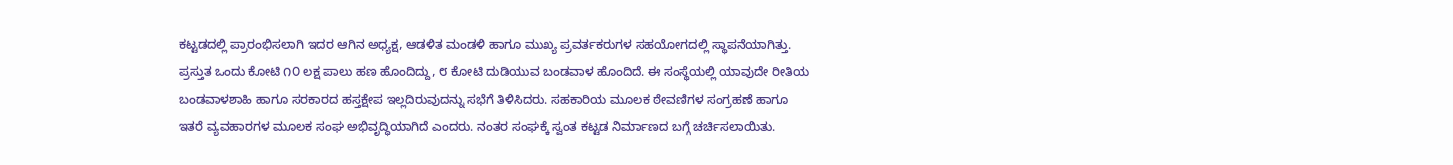ಕಟ್ಟಡದಲ್ಲಿ ಪ್ರಾರಂಭಿಸಲಾಗಿ ಇದರ ಆಗಿನ ಅಧ್ಯಕ್ಷ, ಆಡಳಿತ ಮಂಡಳಿ ಹಾಗೂ ಮುಖ್ಯ ಪ್ರವರ್ತಕರುಗಳ ಸಹಯೋಗದಲ್ಲಿ ಸ್ಥಾಪನೆಯಾಗಿತ್ತು. ಪ್ರಸ್ತುತ ಒಂದು ಕೋಟಿ ೧೦ ಲಕ್ಷ ಪಾಲು ಹಣ ಹೊಂದಿದ್ದು, ೮ ಕೋಟಿ ದುಡಿಯುವ ಬಂಡವಾಳ ಹೊಂದಿದೆ. ಈ ಸಂಸ್ಥೆಯಲ್ಲಿ ಯಾವುದೇ ರೀತಿಯ ಬಂಡವಾಳಶಾಹಿ ಹಾಗೂ ಸರಕಾರದ ಹಸ್ತಕ್ಷೇಪ ಇಲ್ಲದಿರುವುದನ್ನು ಸಭೆಗೆ ತಿಳಿಸಿದರು. ಸಹಕಾರಿಯ ಮೂಲಕ ಠೇವಣಿಗಳ ಸಂಗ್ರಹಣೆ ಹಾಗೂ ಇತರೆ ವ್ಯವಹಾರಗಳ ಮೂಲಕ ಸಂಘ ಅಭಿವೃದ್ಧಿಯಾಗಿದೆ ಎಂದರು. ನಂತರ ಸಂಘಕ್ಕೆ ಸ್ವಂತ ಕಟ್ಟಡ ನಿರ್ಮಾಣದ ಬಗ್ಗೆ ಚರ್ಚಿಸಲಾಯಿತು.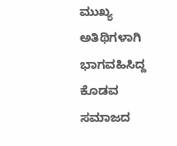ಮುಖ್ಯ ಅತಿಥಿಗಳಾಗಿ ಭಾಗವಹಿಸಿದ್ದ ಕೊಡವ ಸಮಾಜದ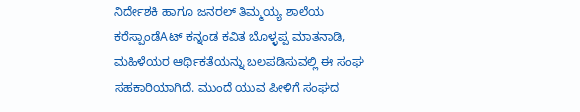ನಿರ್ದೇಶಕಿ ಹಾಗೂ ಜನರಲ್ ತಿಮ್ಮಯ್ಯ ಶಾಲೆಯ ಕರೆಸ್ಪಾಂಡೆAಟ್ ಕನ್ನಂಡ ಕವಿತ ಬೊಳ್ಳಪ್ಪ ಮಾತನಾಡಿ, ಮಹಿಳೆಯರ ಆರ್ಥಿಕತೆಯನ್ನು ಬಲಪಡಿಸುವಲ್ಲಿ ಈ ಸಂಘ ಸಹಕಾರಿಯಾಗಿದೆ. ಮುಂದೆ ಯುವ ಪೀಳಿಗೆ ಸಂಘದ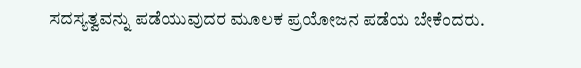ಸದಸ್ಯತ್ವವನ್ನು ಪಡೆಯುವುದರ ಮೂಲಕ ಪ್ರಯೋಜನ ಪಡೆಯ ಬೇಕೆಂದರು.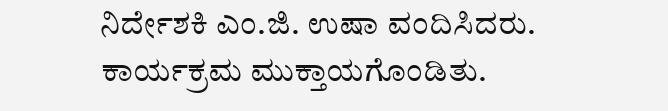ನಿರ್ದೇಶಕಿ ಎಂ.ಜಿ. ಉಷಾ ವಂದಿಸಿದರು. ಕಾರ್ಯಕ್ರಮ ಮುಕ್ತಾಯಗೊಂಡಿತು.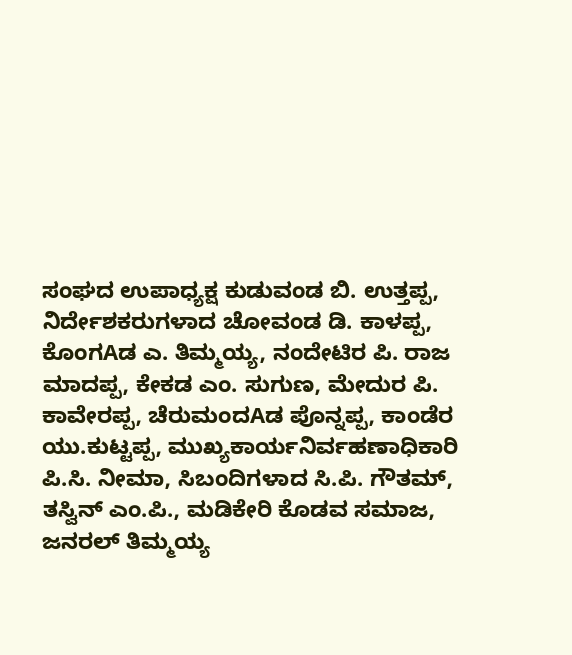ಸಂಘದ ಉಪಾಧ್ಯಕ್ಷ ಕುಡುವಂಡ ಬಿ. ಉತ್ತಪ್ಪ, ನಿರ್ದೇಶಕರುಗಳಾದ ಚೋವಂಡ ಡಿ. ಕಾಳಪ್ಪ, ಕೊಂಗAಡ ಎ. ತಿಮ್ಮಯ್ಯ, ನಂದೇಟಿರ ಪಿ. ರಾಜ ಮಾದಪ್ಪ, ಕೇಕಡ ಎಂ. ಸುಗುಣ, ಮೇದುರ ಪಿ. ಕಾವೇರಪ್ಪ, ಚೆರುಮಂದAಡ ಪೊನ್ನಪ್ಪ, ಕಾಂಡೆರ ಯು.ಕುಟ್ಟಪ್ಪ, ಮುಖ್ಯಕಾರ್ಯನಿರ್ವಹಣಾಧಿಕಾರಿ ಪಿ.ಸಿ. ನೀಮಾ, ಸಿಬಂದಿಗಳಾದ ಸಿ.ಪಿ. ಗೌತಮ್, ತಸ್ವಿನ್ ಎಂ.ಪಿ., ಮಡಿಕೇರಿ ಕೊಡವ ಸಮಾಜ, ಜನರಲ್ ತಿಮ್ಮಯ್ಯ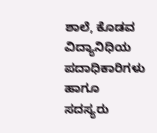ಶಾಲೆ, ಕೊಡವ ವಿದ್ಯಾನಿಧಿಯ ಪದಾಧಿಕಾರಿಗಳು ಹಾಗೂ ಸದಸ್ಯರು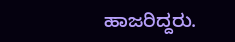ಹಾಜರಿದ್ದರು.